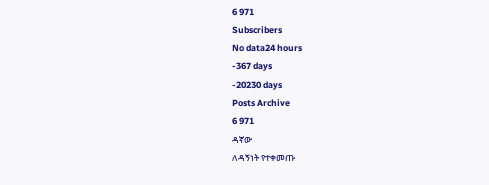6 971
Subscribers
No data24 hours
-367 days
-20230 days
Posts Archive
6 971
ዳኛው
ለዳኝነት የተቀመጡ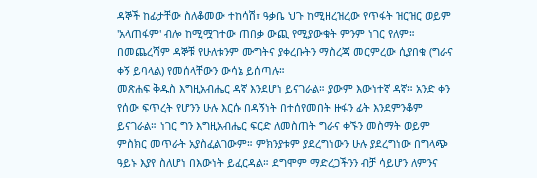ዳኞች ከፊታቸው ስለቆመው ተከሳሽ፣ ዓቃቤ ህጉ ከሚዘረዝረው የጥፋት ዝርዝር ወይም 'አላጠፋም' ብሎ ከሚሟገተው ጠበቃ ውጪ የሚያውቁት ምንም ነገር የለም። በመጨረሻም ዳኞቹ የሁለቱንም ሙግትና ያቀረቡትን ማስረጃ መርምረው ሲያበቁ (ግራና ቀኝ ይባላል) የመሰላቸውን ውሳኔ ይሰጣሉ።
መጽሐፍ ቅዱስ እግዚአብሔር ዳኛ እንደሆነ ይናገራል። ያውም እውነተኛ ዳኛ። አንድ ቀን የሰው ፍጥረት የሆንን ሁሉ እርሱ በዳኝነት በተሰየመበት ዙፋን ፊት እንደምንቆም ይናገራል። ነገር ግን እግዚአብሔር ፍርድ ለመስጠት ግራና ቀኙን መስማት ወይም ምስክር መጥራት አያስፈልገውም። ምክንያቱም ያደረግነውን ሁሉ ያደረግነው በግላጭ ዓይኑ እያየ ስለሆነ በእውነት ይፈርዳል። ደግሞም ማድረጋችንን ብቻ ሳይሆን ለምንና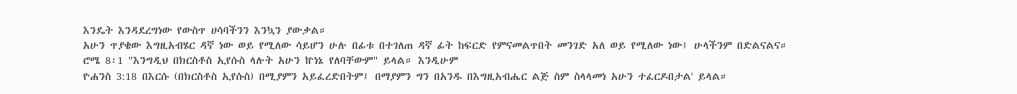እንዴት እንዳደረግነው የውስጥ ሀሳባችንን እንኳን ያውቃል።
አሁን ጥያቄው እግዚአብሄር ዳኛ ነው ወይ የሚለው ሳይሆን ሁሉ በፊቱ በተገለጠ ዳኛ ፊት ከፍርድ የምናመልጥበት መንገድ አለ ወይ የሚለው ነው፤ ሁላችንም በድልናልና።
ሮሜ 8፡1 "እንግዲህ በክርስቶስ ኢየሱስ ላሉት አሁን ኵነኔ የለባቸውም" ይላል። እንዲሁም
ዮሐንስ 3:18 በእርሱ (በክርስቶስ ኢየሱስ) በሚያምን አይፈረድበትም፤ በማያምን ግን በአንዱ በእግዚአብሔር ልጅ ስም ስላላመነ አሁን ተፈርዶበታል' ይላል።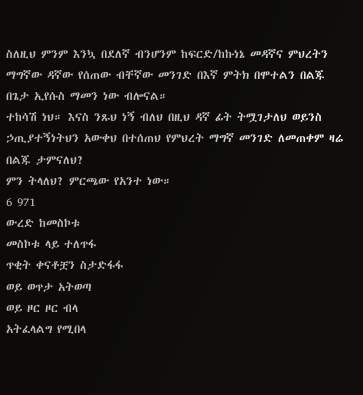ስለዚህ ምንም እንኳ በደለኛ ብንሆንም ከፍርድ/ከኩነኔ መዳኛና ምህረትን ማግኛው ዳኛው የሰጠው ብቸኛው መንገድ በእኛ ምትክ በሞተልን በልጁ በጌታ ኢየሱስ ማመን ነው ብሎናል።
ተከሳሽ ነህ። እናስ ንጹህ ነኝ ብለህ በዚህ ዳኛ ፊት ትሟገታለህ ወይንስ ኃጢያተኝነትህን አውቀህ በተሰጠህ የምህረት ማግኛ መንገድ ለመጠቀም ዛሬ በልጁ ታምናለህ?
ምን ትላለህ? ምርጫው የአንተ ነው።
6 971
ውረድ ከመስኮቱ
መስኮቱ ላይ ተለጥፋ
ጥቂት ቀናቶቿን ስታድፋፋ
ወይ ወጥታ አትወጣ
ወይ ዞር ዞር ብላ
አትፈላልግ የሚበላ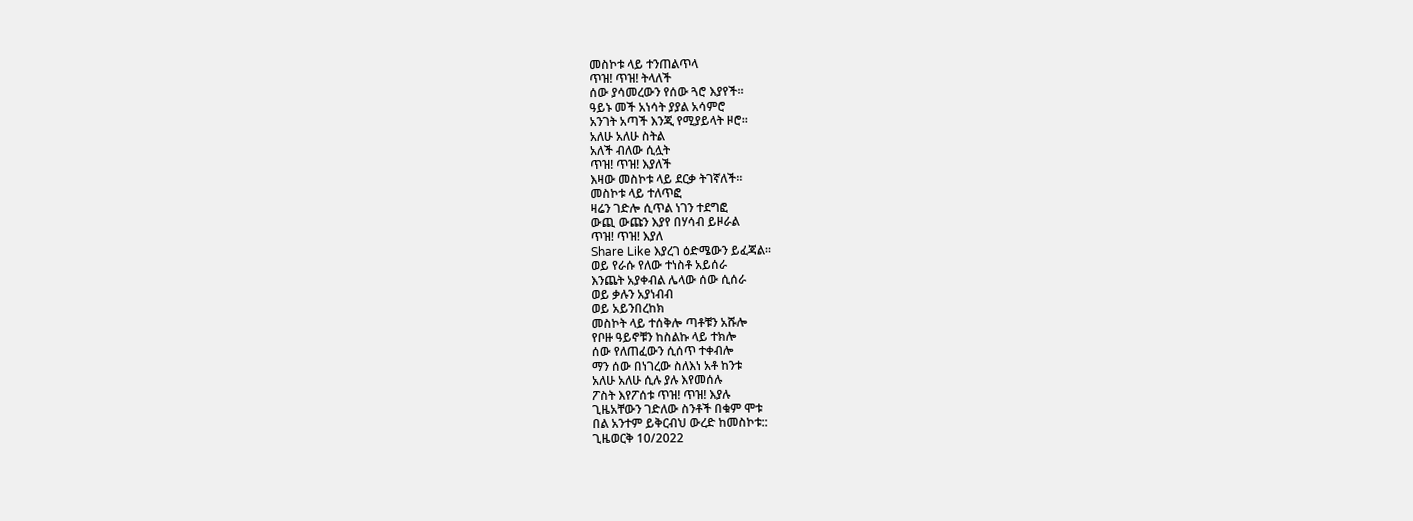መስኮቱ ላይ ተንጠልጥላ
ጥዝ! ጥዝ! ትላለች
ሰው ያሳመረውን የሰው ጓሮ እያየች።
ዓይኑ መች አነሳት ያያል አሳምሮ
አንገት አጣች እንጂ የሚያይላት ዞሮ።
አለሁ አለሁ ስትል
አለች ብለው ሲሏት
ጥዝ! ጥዝ! እያለች
እዛው መስኮቱ ላይ ደርቃ ትገኛለች።
መስኮቱ ላይ ተለጥፎ
ዛሬን ገድሎ ሲጥል ነገን ተደግፎ
ውጪ ውጩን እያየ በሃሳብ ይዞራል
ጥዝ! ጥዝ! እያለ
Share Like እያረገ ዕድሜውን ይፈጃል።
ወይ የራሱ የለው ተነስቶ አይሰራ
እንጨት አያቀብል ሌላው ሰው ሲሰራ
ወይ ቃሉን አያነብብ
ወይ አይንበረከክ
መስኮት ላይ ተሰቅሎ ጣቶቹን አሹሎ
የቦዙ ዓይኖቹን ከስልኩ ላይ ተክሎ
ሰው የለጠፈውን ሲሰጥ ተቀብሎ
ማን ሰው በነገረው ስለእነ አቶ ከንቱ
አለሁ አለሁ ሲሉ ያሉ እየመሰሉ
ፖስት እየፖሰቱ ጥዝ! ጥዝ! እያሉ
ጊዜአቸውን ገድለው ስንቶች በቁም ሞቱ
በል አንተም ይቅርብህ ውረድ ከመስኮቱ::
ጊዜወርቅ 10/2022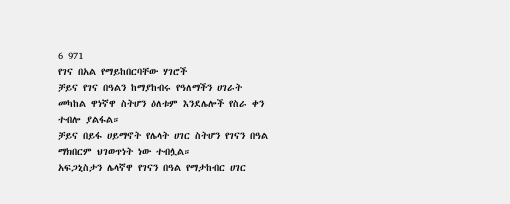6 971
የገና በአል የማይከበርባቸው ሃገሮች
ቻይና የገና በዓልን ከማያከብሩ የዓለማችን ሀገራት መካከል ዋነኛዋ ስትሆን ዕለቱም እንደሌሎች የስራ ቀን ተብሎ ያልፋል።
ቻይና በይፋ ሀይማኖት የሌላት ሀገር ስትሆን የገናን በዓል ማክበርም ህገወጥነት ነው ተብሏል።
አፍጋኒስታን ሌላኛዋ የገናን በዓል የማታከብር ሀገር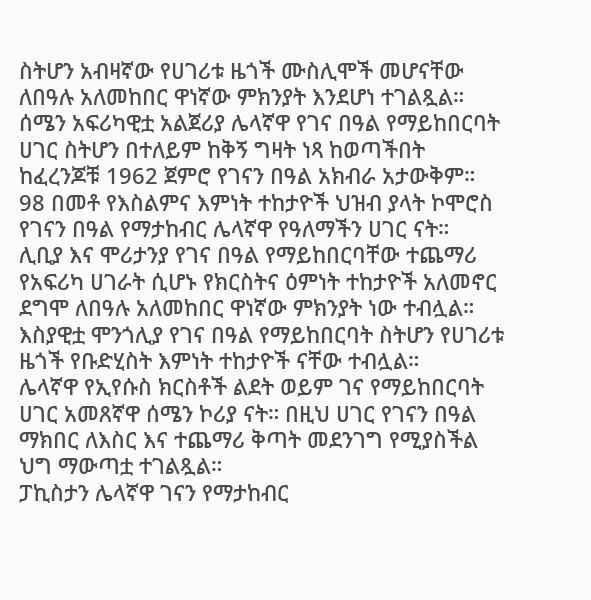ስትሆን አብዛኛው የሀገሪቱ ዜጎች ሙስሊሞች መሆናቸው ለበዓሉ አለመከበር ዋነኛው ምክንያት እንደሆነ ተገልጿል።
ሰሜን አፍሪካዊቷ አልጀሪያ ሌላኛዋ የገና በዓል የማይከበርባት ሀገር ስትሆን በተለይም ከቅኝ ግዛት ነጻ ከወጣችበት ከፈረንጆቹ 1962 ጀምሮ የገናን በዓል አክብራ አታውቅም።
98 በመቶ የእስልምና እምነት ተከታዮች ህዝብ ያላት ኮሞሮስ የገናን በዓል የማታከብር ሌላኛዋ የዓለማችን ሀገር ናት።
ሊቢያ እና ሞሪታንያ የገና በዓል የማይከበርባቸው ተጨማሪ የአፍሪካ ሀገራት ሲሆኑ የክርስትና ዕምነት ተከታዮች አለመኖር ደግሞ ለበዓሉ አለመከበር ዋነኛው ምክንያት ነው ተብሏል።
እስያዊቷ ሞንጎሊያ የገና በዓል የማይከበርባት ስትሆን የሀገሪቱ ዜጎች የቡድሂስት እምነት ተከታዮች ናቸው ተብሏል።
ሌላኛዋ የኢየሱስ ክርስቶች ልደት ወይም ገና የማይከበርባት ሀገር አመጸኛዋ ሰሜን ኮሪያ ናት። በዚህ ሀገር የገናን በዓል ማክበር ለእስር እና ተጨማሪ ቅጣት መደንገግ የሚያስችል ህግ ማውጣቷ ተገልጿል።
ፓኪስታን ሌላኛዋ ገናን የማታከብር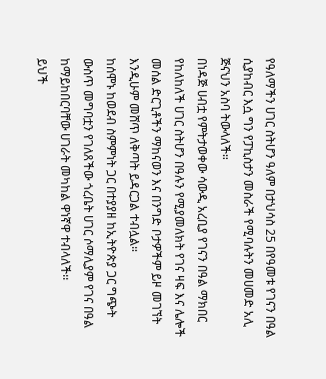የዓለማችን ሀገር ስትሆን ዓለም በታህሳስ 25 በየዓመቱ የገናን በዓል ሲያከብር እሷ ግን የፓኪስታን መስራች የሚባሉትን መሀመድ አሊ ጅናህን አስባ ትውላለች።
በነዳጅ ሀብቷ የምትታወቀው ሳውዲ አረቢያ የገናን በዓል ማክበር የከለከለች ሀገር ስትሆን በዓሉን የሚያመለክት የገና ዛፍ እና ሌሎች መሰል ድርጊቶችን ማከናወን እና በንግድ ቦታዎችም ይዞ መገኘት እንዲሁም መሸጥ ለቅጣት ይዳርጋል ተብሏል።
ከሰሞኑ ከወደብ ስምምነት ጋር በተያያዘ ከኢትዮጵያ ጋር ግጭት ውስጥ መግባቷን የገለጸችው ጎረቤት ሀገር ሶማሊያም የገና በዓል ከማይከበርባቸው ሀገራት መካከል ዋነኛዋ ተብላለች፡፡
ይህች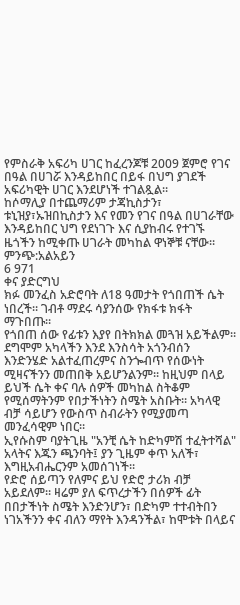የምስራቅ አፍሪካ ሀገር ከፈረንጆቹ 2009 ጀምሮ የገና በዓል በሀገሯ እንዳይከበር በይፋ በህግ ያገደች አፍሪካዊት ሀገር እንደሆነች ተገልጿል።
ከሶማሊያ በተጨማሪም ታጃኪስታን፣ ቱኒዝያ፣ኡዝበኪስታን እና የመን የገና በዓል በሀገራቸው እንዳይከበር ህግ የደነገጉ እና ሲያከብሩ የተገኙ ዜጎችን ከሚቀጡ ሀገራት መካከል ዋነኞቹ ናቸው።
ምንጭ:አልአይን
6 971
ቀና ያድርግህ
ክፉ መንፈስ አድሮባት ለ18 ዓመታት የጎበጠች ሴት ነበረች። ገብቶ ማደሩ ሳያንሰው የክፋቱ ክፋት ማጉበጡ።
የጎበጠ ሰው የፊቱን እያየ በትክክል መጓዝ አይችልም። ደግሞም አካላችን እንደ እንስሳት አጎንብሰን እንድንሄድ አልተፈጠረምና ስንጐብጥ የሰውነት ሚዛናችንን መጠበቅ አይሆንልንም። ከዚህም በላይ ይህች ሴት ቀና ባሉ ሰዎች መካከል ስትቆም የሚሰማትንም የበታችነትን ስሜት አስቡት። አካላዊ ብቻ ሳይሆን የውስጥ ስብራትን የሚያመጣ መንፈሳዊም ነበር።
ኢየሱስም ባያትጊዜ "አንቺ ሴት ከድካምሽ ተፈትተሻል" አላትና እጁን ጫንባት፤ ያን ጊዜም ቀጥ አለች፣ እግዚአብሔርንም አመሰገነች።
የድሮ ሰይጣን የለምና ይህ የድሮ ታሪክ ብቻ አይደለም። ዛሬም ያለ ፍጥረታችን በሰዎች ፊት በበታችነት ስሜት እንድንሆን፣ በድካም ተተብትበን ነገአችንን ቀና ብለን ማየት እንዳንችል፣ ከሞቱት በላይና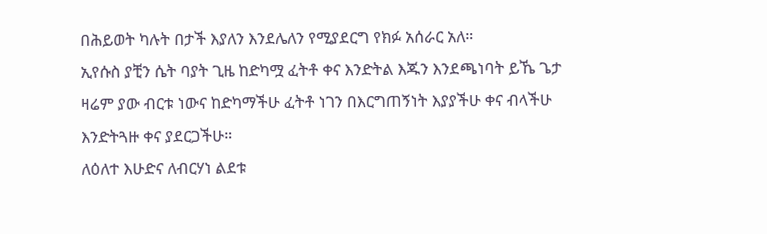በሕይወት ካሉት በታች እያለን እንደሌለን የሚያደርግ የክፉ አሰራር አለ።
ኢየሱስ ያቺን ሴት ባያት ጊዜ ከድካሟ ፈትቶ ቀና እንድትል እጁን እንደጫነባት ይኼ ጌታ ዛሬም ያው ብርቱ ነውና ከድካማችሁ ፈትቶ ነገን በእርግጠኝነት እያያችሁ ቀና ብላችሁ እንድትጓዙ ቀና ያደርጋችሁ።
ለዕለተ እሁድና ለብርሃነ ልደቱ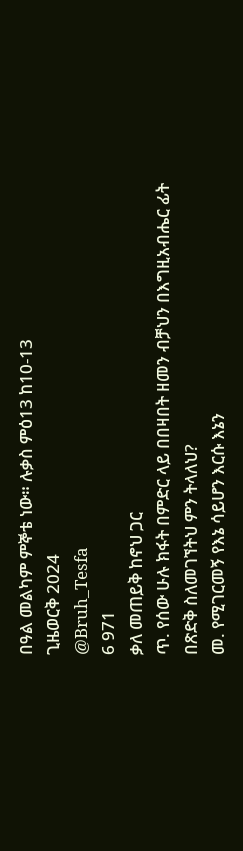በዓል መልካም ምኞቴ ነው። ሉቃስ ምዕ13 ከ10-13
ጊዜወርቅ 2024
@Bruh_Tesfa
6 971
ቃለ መጠይቅ ከኖህ ጋር
ጥ. የሰው ሁሉ ክፋት በምድር ላይ በበዛበት ዘመን ብቻህን በእግዚአብሔር ፊት በጽድቅ ስለመገኘትህ ምን ትላለህ?
መ. የሚገርመኝ የእኔ ሳይሆን እርሱ እኔን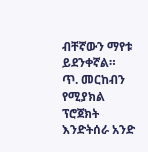ብቸኛውን ማየቱ ይደንቀኛል።
ጥ. መርከብን የሚያክል ፕሮጀክት እንድትሰራ አንድ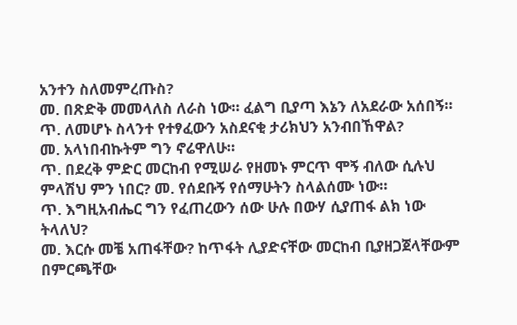አንተን ስለመምረጡስ?
መ. በጽድቅ መመላለስ ለራስ ነው። ፈልግ ቢያጣ እኔን ለአደራው አሰበኝ።
ጥ. ለመሆኑ ስላንተ የተፃፈውን አስደናቂ ታሪክህን አንብበኸዋል?
መ. አላነበብኩትም ግን ኖሬዋለሁ።
ጥ. በደረቅ ምድር መርከብ የሚሠራ የዘመኑ ምርጥ ሞኝ ብለው ሲሉህ ምላሽህ ምን ነበር? መ. የሰደቡኝ የሰማሁትን ስላልሰሙ ነው።
ጥ. እግዚአብሔር ግን የፈጠረውን ሰው ሁሉ በውሃ ሲያጠፋ ልክ ነው ትላለህ?
መ. እርሱ መቼ አጠፋቸው? ከጥፋት ሊያድናቸው መርከብ ቢያዘጋጀላቸውም በምርጫቸው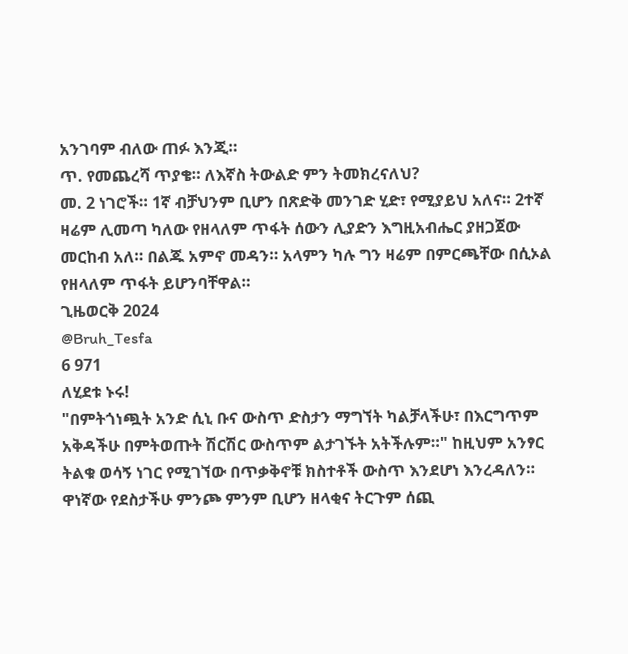አንገባም ብለው ጠፉ እንጂ።
ጥ. የመጨረሻ ጥያቄ። ለእኛስ ትውልድ ምን ትመክረናለህ?
መ. 2 ነገሮች። 1ኛ ብቻህንም ቢሆን በጽድቅ መንገድ ሂድ፣ የሚያይህ አለና። 2ተኛ ዛሬም ሊመጣ ካለው የዘላለም ጥፋት ሰውን ሊያድን እግዚአብሔር ያዘጋጀው መርከብ አለ። በልጁ አምኖ መዳን። አላምን ካሉ ግን ዛሬም በምርጫቸው በሲኦል የዘላለም ጥፋት ይሆንባቸዋል።
ጊዜወርቅ 2024
@Bruh_Tesfa
6 971
ለሂደቱ ኑሩ!
"በምትጎነጯት አንድ ሲኒ ቡና ውስጥ ድስታን ማግኘት ካልቻላችሁ፣ በእርግጥም አቅዳችሁ በምትወጡት ሽርሽር ውስጥም ልታገኙት አትችሉም።" ከዚህም አንፃር ትልቁ ወሳኝ ነገር የሚገኘው በጥቃቅኖቹ ክስተቶች ውስጥ እንደሆነ እንረዳለን። ዋነኛው የደስታችሁ ምንጮ ምንም ቢሆን ዘላቂና ትርጉም ሰጪ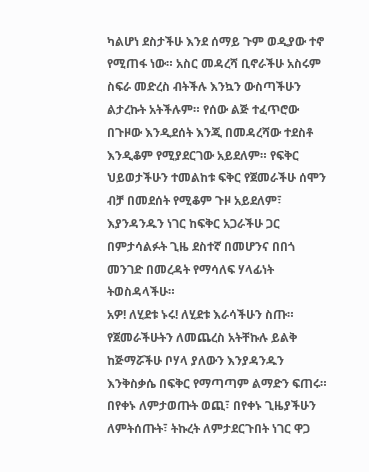ካልሆነ ደስታችሁ እንደ ሰማይ ጉም ወዲያው ተኖ የሚጠፋ ነው። አስር መዳረሻ ቢኖራችሁ አስሩም ስፍራ መድረስ ብትችሉ እንኳን ውስጣችሁን ልታረኩት አትችሉም። የሰው ልጅ ተፈጥሮው በጉዞው እንዲደሰት እንጂ በመዳረሻው ተደስቶ እንዲቆም የሚያደርገው አይደለም። የፍቅር ህይወታችሁን ተመልከቱ ፍቅር የጀመራችሁ ሰሞን ብቻ በመደሰት የሚቆም ጉዞ አይደለም፣ እያንዳንዱን ነገር ከፍቅር አጋራችሁ ጋር በምታሳልፉት ጊዜ ደስተኛ በመሆንና በበጎ መንገድ በመረዳት የማሳለፍ ሃላፊነት ትወስዳላችሁ።
አዎ! ለሂደቱ ኑሩ! ለሂደቱ እራሳችሁን ስጡ። የጀመራችሁትን ለመጨረስ አትቸኩሉ ይልቅ ከጅማሯችሁ ቦሃላ ያለውን እንያዳንዱን እንቅስቃሴ በፍቅር የማጣጣም ልማድን ፍጠሩ። በየቀኑ ለምታወጡት ወጪ፣ በየቀኑ ጊዜያችሁን ለምትሰጡት፣ ትኩረት ለምታደርጉበት ነገር ዋጋ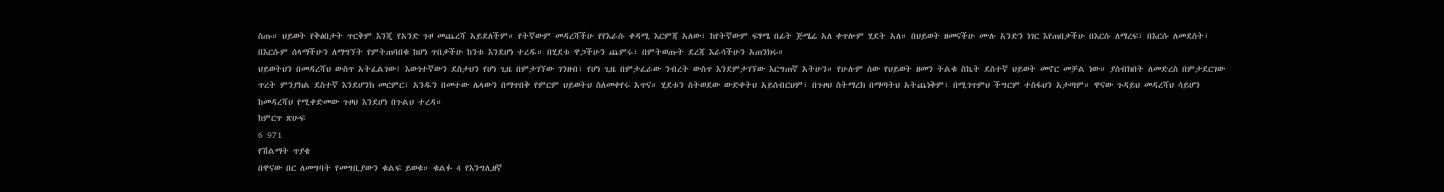ስጡ። ህይወት የቅፅበታት ጥርቅም እንጂ የአንድ ጉዞ መጨረሻ አይደለችም። የትኛውም መዳረሻችሁ የየእራሱ ቀዳሚ እርምጃ አለው፣ ከየትኛውም ፍፃሜ በፊት ጅሜሬ አለ ቀጥሎም ሂደት አለ። በህይወት ዘመናችሁ ሙሉ አንድን ነገር እየጠበቃችሁ በእርሱ ለማረፍ፣ በእርሱ ለመደሰት፣ በእርሱም ሰላማችሁን ለማግኘት የምትጠባበቁ ከሆነ ጥበቃችሁ ከንቱ እንደሆነ ተረዱ። በሂደቱ ዋጋችሁን ጨምሩ፣ በምትወጡት ደረጃ እራሳችሁን አጠንክሩ።
ህይወትህን በመዳረሻህ ውስጥ አትፈልገው፤ እውነተኛውን ደስታህን የሆነ ጊዜ በምታገኘው ገንዘብ፣ የሆነ ጊዜ በምታፈራው ንብረት ውስጥ እንደምታገኘው እርግጠኛ አትሁን። የሁሉም ሰው የህይወት ዘመን ትልቁ ስኬት ደስተኛ ህይወት መኖር መቻል ነው። ያሰብክበት ለመድረስ በምታደርገው ጥረት ምንያክል ደስተኛ እንደሆንክ መርምር፣ አንዱን በመተው ሌላውን በማጥበቅ የምርም ህይወትህ ስለመቀየሩ አጥና። ሂደቱን ስትወደው ውድቀትህ አይሰብርህም፣ በጉዞህ ስትማረክ በማጣትህ አትጨነቅም፣ በሚገጥምህ ችግርም ተስፋህን አታጣም። ዋናው ጉዳይህ መዳረሻህ ሳይሆን ከመዳረሻህ የሚቀድመው ጉዞህ እንደሆነ በጉልህ ተረዳ።
ከምርጥ ጽሁፍ
6 971
የሽልማት ጥያቄ
በዋናው በር ለመግባት የመግቢያውን ቁልፍ ይወቁ። ቁልፉ 4 የእንግሊዘኛ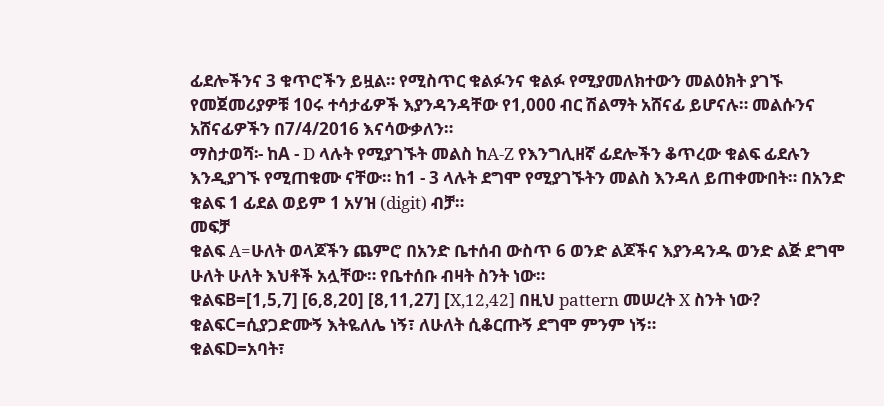ፊደሎችንና 3 ቁጥሮችን ይዟል። የሚስጥር ቁልፉንና ቁልፉ የሚያመለክተውን መልዕክት ያገኙ የመጀመሪያዎቹ 10ሩ ተሳታፊዎች እያንዳንዳቸው የ1,000 ብር ሽልማት አሸናፊ ይሆናሉ። መልሱንና አሸናፊዎችን በ7/4/2016 እናሳውቃለን።
ማስታወሻ፡- ከA - D ላሉት የሚያገኙት መልስ ከA-Z የእንግሊዘኛ ፊደሎችን ቆጥረው ቁልፍ ፊደሉን እንዲያገኙ የሚጠቁሙ ናቸው። ከ1 - 3 ላሉት ደግሞ የሚያገኙትን መልስ እንዳለ ይጠቀሙበት። በአንድ ቁልፍ 1 ፊደል ወይም 1 አሃዝ (digit) ብቻ።
መፍቻ
ቁልፍ A=ሁለት ወላጆችን ጨምሮ በአንድ ቤተሰብ ውስጥ 6 ወንድ ልጆችና እያንዳንዱ ወንድ ልጅ ደግሞ ሁለት ሁለት እህቶች አሏቸው። የቤተሰቡ ብዛት ስንት ነው።
ቁልፍB=[1,5,7] [6,8,20] [8,11,27] [X,12,42] በዚህ pattern መሠረት X ስንት ነው?
ቁልፍC=ሲያጋድሙኝ እትዬለሌ ነኝ፣ ለሁለት ሲቆርጡኝ ደግሞ ምንም ነኝ።
ቁልፍD=አባት፣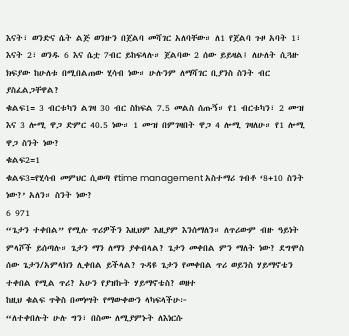እናት፣ ወንድና ሴት ልጅ ወንዙን በጀልባ መሻገር አለባቸው። ለ1 የጀልባ ጉዞ አባት 1፣ እናት 2፣ ወንዱ 6 እና ሴቷ 7ብር ይከፍላሉ። ጀልባው 2 ሰው ይይዛል፤ ለሁለት ሲጓዙ ክፍያው ከሁለቱ በሚበልጠው ሂሳብ ነው። ሁሉንም ለማሻገር ቢያንስ ስንት ብር ያስፈልጋቸዋል?
ቁልፍ1= 3 ብርቱካን ልገዛ 30 ብር ስከፍል 7.5 መልስ ሰጡኝ። የ1 ብርቱካን፣ 2 ሙዝ እና 3 ሎሚ ዋጋ ድምር 40.5 ነው። 1 ሙዝ በምገዛበት ዋጋ 4 ሎሚ ገዛለሁ። የ1 ሎሚ ዋጋ ስንት ነው?
ቁልፍ2=1
ቁልፍ3=የሂሳብ መምህር ሲወጣ የtime management አስተማሪ ገብቶ ‘8+10 ስንት ነው?’ አለን። ስንት ነው?
6 971
“ጌታን ተቀበል” የሚሉ ጥሪዎችን እዚህም እዚያም እንሰማለን። ለጥሪውም ብዙ ዓይነት ምላሾች ይሰጣሉ። ጌታን ማን ለማን ያቀብላል? ጌታን መቀበል ምን ማለት ነው? ደግሞስ ሰው ጌታን/አምላክን ሊቀበል ይችላል? ጉዳዩ ጌታን የመቀበል ጥሪ ወይንስ ሃይማኖቴን ተቀበል የሚል ጥሪ? አሁን የያዝኩት ሃይማኖቴስ? ወዘተ
ከዚህ ቁልፍ ጥቅስ በመነሣት የማውቀውን ላካፍላችሁ፦
“ለተቀበሉት ሁሉ ግን፣ በስሙ ለሚያምኑት ለእነርሱ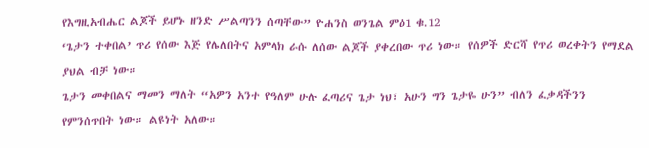የእግዚአብሔር ልጆች ይሆኑ ዘንድ ሥልጣንን ሰጣቸው” ዮሐንስ ወንጌል ምዕ1 ቁ.12
‘ጌታን ተቀበል’ ጥሪ የሰው እጅ የሌለበትና አምላክ ራሱ ለሰው ልጆች ያቀረበው ጥሪ ነው። የሰዎች ድርሻ የጥሪ ወረቀትን የማደል ያህል ብቻ ነው።
ጌታን መቀበልና ማመን ማለት “አዎን አንተ የዓለም ሁሉ ፈጣሪና ጌታ ነህ፣ አሁን ግን ጌታዬ ሁን” ብለን ፈቃዳችንን የምንሰጥበት ነው። ልዩነት አለው።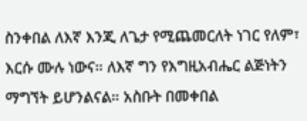ስንቀበል ለእኛ እንጂ ለጌታ የሚጨመርለት ነገር የለም፣ እርሱ ሙሉ ነውና። ለእኛ ግን የእግዚአብሔር ልጅነትን ማግኘት ይሆንልናል። አስቡት በመቀበል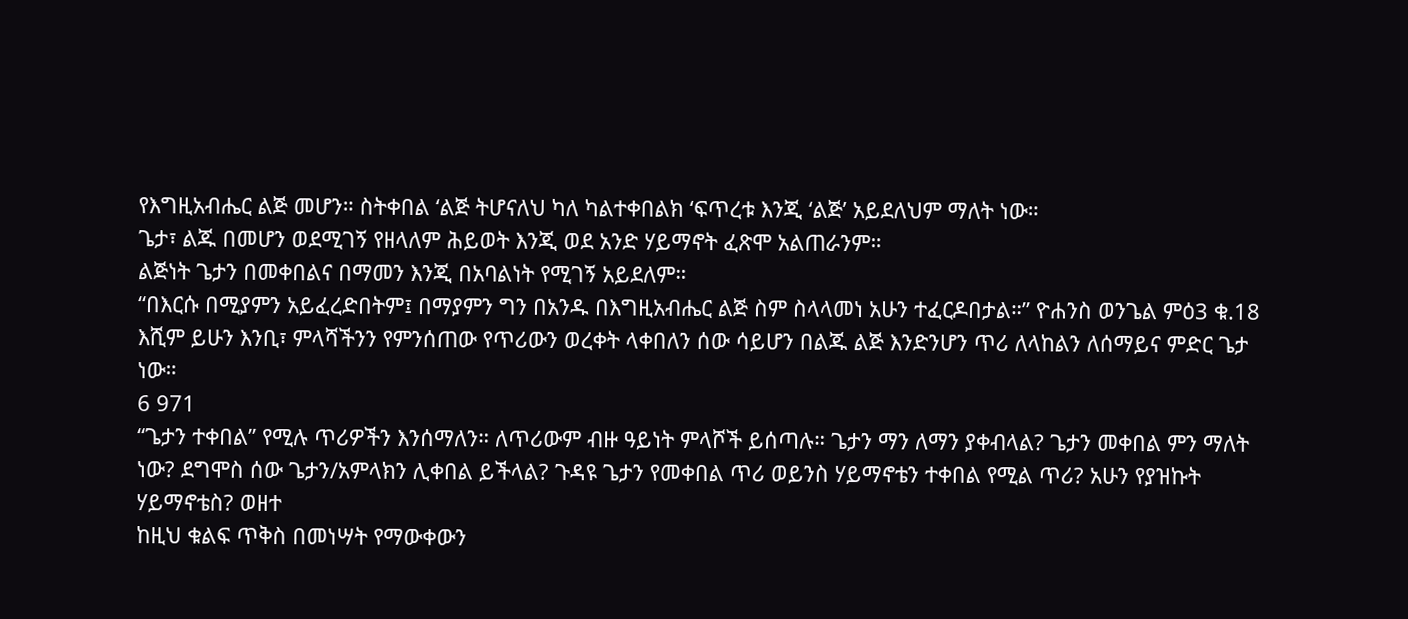የእግዚአብሔር ልጅ መሆን። ስትቀበል ‘ልጅ ትሆናለህ ካለ ካልተቀበልክ ‘ፍጥረቱ እንጂ ‘ልጅ’ አይደለህም ማለት ነው።
ጌታ፣ ልጁ በመሆን ወደሚገኝ የዘላለም ሕይወት እንጂ ወደ አንድ ሃይማኖት ፈጽሞ አልጠራንም።
ልጅነት ጌታን በመቀበልና በማመን እንጂ በአባልነት የሚገኝ አይደለም።
“በእርሱ በሚያምን አይፈረድበትም፤ በማያምን ግን በአንዱ በእግዚአብሔር ልጅ ስም ስላላመነ አሁን ተፈርዶበታል።” ዮሐንስ ወንጌል ምዕ3 ቁ.18
እሺም ይሁን እንቢ፣ ምላሻችንን የምንሰጠው የጥሪውን ወረቀት ላቀበለን ሰው ሳይሆን በልጁ ልጅ እንድንሆን ጥሪ ለላከልን ለሰማይና ምድር ጌታ ነው።
6 971
“ጌታን ተቀበል” የሚሉ ጥሪዎችን እንሰማለን። ለጥሪውም ብዙ ዓይነት ምላሾች ይሰጣሉ። ጌታን ማን ለማን ያቀብላል? ጌታን መቀበል ምን ማለት ነው? ደግሞስ ሰው ጌታን/አምላክን ሊቀበል ይችላል? ጉዳዩ ጌታን የመቀበል ጥሪ ወይንስ ሃይማኖቴን ተቀበል የሚል ጥሪ? አሁን የያዝኩት ሃይማኖቴስ? ወዘተ
ከዚህ ቁልፍ ጥቅስ በመነሣት የማውቀውን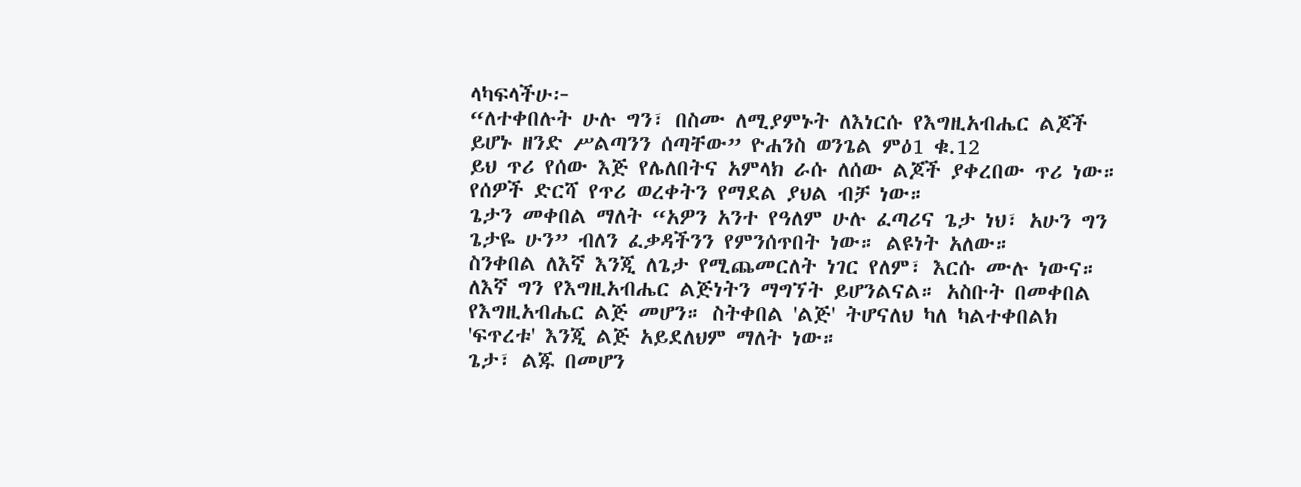ላካፍላችሁ፦
“ለተቀበሉት ሁሉ ግን፣ በስሙ ለሚያምኑት ለእነርሱ የእግዚአብሔር ልጆች ይሆኑ ዘንድ ሥልጣንን ሰጣቸው” ዮሐንስ ወንጌል ምዕ1 ቁ.12
ይህ ጥሪ የሰው እጅ የሌለበትና አምላክ ራሱ ለሰው ልጆች ያቀረበው ጥሪ ነው። የሰዎች ድርሻ የጥሪ ወረቀትን የማደል ያህል ብቻ ነው።
ጌታን መቀበል ማለት “አዎን አንተ የዓለም ሁሉ ፈጣሪና ጌታ ነህ፣ አሁን ግን ጌታዬ ሁን” ብለን ፈቃዳችንን የምንሰጥበት ነው። ልዩነት አለው።
ስንቀበል ለእኛ እንጂ ለጌታ የሚጨመርለት ነገር የለም፣ እርሱ ሙሉ ነውና። ለእኛ ግን የእግዚአብሔር ልጅነትን ማግኘት ይሆንልናል። አስቡት በመቀበል የእግዚአብሔር ልጅ መሆን። ስትቀበል 'ልጅ' ትሆናለህ ካለ ካልተቀበልክ 'ፍጥረቱ' እንጂ ልጅ አይደለህም ማለት ነው።
ጌታ፣ ልጁ በመሆን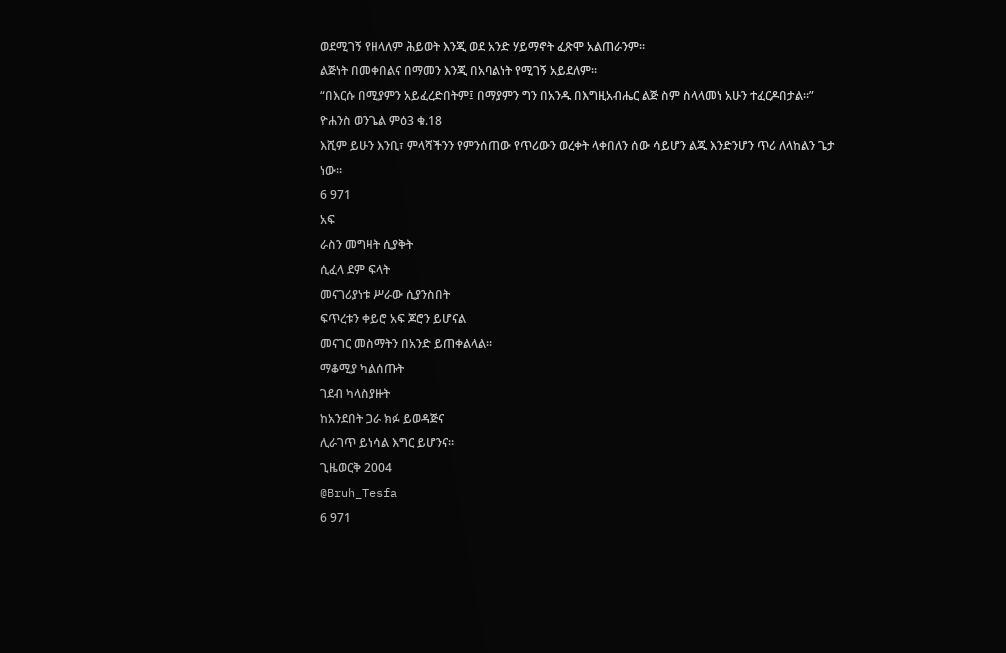ወደሚገኝ የዘላለም ሕይወት እንጂ ወደ አንድ ሃይማኖት ፈጽሞ አልጠራንም።
ልጅነት በመቀበልና በማመን እንጂ በአባልነት የሚገኝ አይደለም።
“በእርሱ በሚያምን አይፈረድበትም፤ በማያምን ግን በአንዱ በእግዚአብሔር ልጅ ስም ስላላመነ አሁን ተፈርዶበታል።” ዮሐንስ ወንጌል ምዕ3 ቁ.18
እሺም ይሁን እንቢ፣ ምላሻችንን የምንሰጠው የጥሪውን ወረቀት ላቀበለን ሰው ሳይሆን ልጁ እንድንሆን ጥሪ ለላከልን ጌታ ነው።
6 971
አፍ
ራስን መግዛት ሲያቅት
ሲፈላ ደም ፍላት
መናገሪያነቱ ሥራው ሲያንስበት
ፍጥረቱን ቀይሮ አፍ ጆሮን ይሆናል
መናገር መስማትን በአንድ ይጠቀልላል።
ማቆሚያ ካልሰጡት
ገደብ ካላስያዙት
ከአንደበት ጋራ ክፉ ይወዳጅና
ሊራገጥ ይነሳል እግር ይሆንና።
ጊዜወርቅ 2004
@Bruh_Tesfa
6 971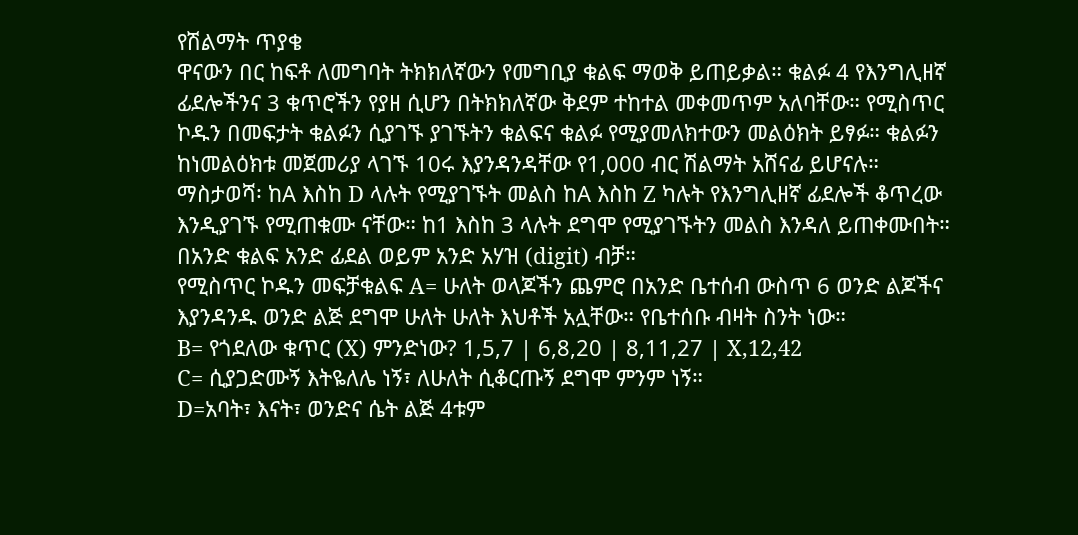የሽልማት ጥያቄ
ዋናውን በር ከፍቶ ለመግባት ትክክለኛውን የመግቢያ ቁልፍ ማወቅ ይጠይቃል። ቁልፉ 4 የእንግሊዘኛ ፊደሎችንና 3 ቁጥሮችን የያዘ ሲሆን በትክክለኛው ቅደም ተከተል መቀመጥም አለባቸው። የሚስጥር ኮዱን በመፍታት ቁልፉን ሲያገኙ ያገኙትን ቁልፍና ቁልፉ የሚያመለክተውን መልዕክት ይፃፉ። ቁልፉን ከነመልዕክቱ መጀመሪያ ላገኙ 10ሩ እያንዳንዳቸው የ1,000 ብር ሽልማት አሸናፊ ይሆናሉ።
ማስታወሻ፡ ከA እስከ D ላሉት የሚያገኙት መልስ ከA እስከ Z ካሉት የእንግሊዘኛ ፊደሎች ቆጥረው እንዲያገኙ የሚጠቁሙ ናቸው። ከ1 እስከ 3 ላሉት ደግሞ የሚያገኙትን መልስ እንዳለ ይጠቀሙበት። በአንድ ቁልፍ አንድ ፊደል ወይም አንድ አሃዝ (digit) ብቻ።
የሚስጥር ኮዱን መፍቻቁልፍ A= ሁለት ወላጆችን ጨምሮ በአንድ ቤተሰብ ውስጥ 6 ወንድ ልጆችና እያንዳንዱ ወንድ ልጅ ደግሞ ሁለት ሁለት እህቶች አሏቸው። የቤተሰቡ ብዛት ስንት ነው።
B= የጎደለው ቁጥር (X) ምንድነው? 1,5,7 | 6,8,20 | 8,11,27 | X,12,42
C= ሲያጋድሙኝ እትዬለሌ ነኝ፣ ለሁለት ሲቆርጡኝ ደግሞ ምንም ነኝ።
D=አባት፣ እናት፣ ወንድና ሴት ልጅ 4ቱም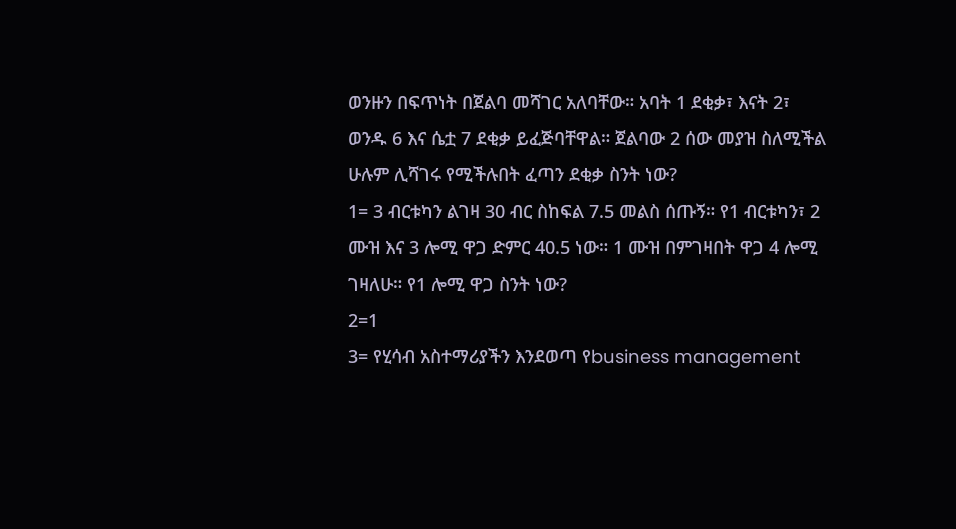ወንዙን በፍጥነት በጀልባ መሻገር አለባቸው። አባት 1 ደቂቃ፣ እናት 2፣ ወንዱ 6 እና ሴቷ 7 ደቂቃ ይፈጅባቸዋል። ጀልባው 2 ሰው መያዝ ስለሚችል ሁሉም ሊሻገሩ የሚችሉበት ፈጣን ደቂቃ ስንት ነው?
1= 3 ብርቱካን ልገዛ 30 ብር ስከፍል 7.5 መልስ ሰጡኝ። የ1 ብርቱካን፣ 2 ሙዝ እና 3 ሎሚ ዋጋ ድምር 40.5 ነው። 1 ሙዝ በምገዛበት ዋጋ 4 ሎሚ ገዛለሁ። የ1 ሎሚ ዋጋ ስንት ነው?
2=1
3= የሂሳብ አስተማሪያችን እንደወጣ የbusiness management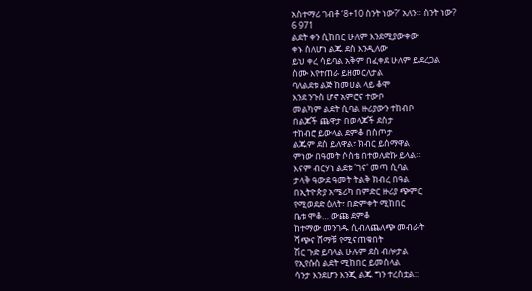አስተማሪ ገብቶ ‘8+10 ስንት ነው?’ አለን። ስንት ነው?
6 971
ልደት ቀን ሲከበር ሁለም እንደሚያውቀው
ቀኑ ስለሆነ ልጁ ደስ እንዲለው
ይህ ቀረ ሳይባል አቅም በፈቀደ ሁለም ይደረጋል
ስሙ እየተጠራ ይዘመርለታል
ባለልደቱ ልጅ ከመሀል ላይ ቆሞ
እንደ ንጉስ ሆኖ አምሮና ተውቦ
መልካም ልደት ሲባል ዙሪያውን ተከብቦ
በልጆች ጨዋታ በወላጆች ደስታ
ተከብሮ ይውላል ደምቆ በስጦታ
ልጁም ደስ ይለዋል፣ ክብር ይሰማዋል
ምነው በዓመት ሶስቴ በተወለድኩ ይላል።
እናም ብርሃነ ልደቱ 'ገና' መጣ ሲባል
ታላቅ ዓውደ ዓመት ትልቅ ክብረ በዓል
በኢትዮጵያ አሜሪካ በምድር ዙሪያ ጭምር
የሚወደድ ዕለት፣ በድምቀት ሚከበር
ቤቱ ሞቆ… ውጩ ደምቆ
ከተማው መንገዱ ሲብለጨለጭ መብራት
ሻጭና ሸማቹ የሚናጠቁበት
ሽር ጉድ ይባላል ሁሉም ደስ ብሎታል
የኢየሱስ ልደት ሚከበር ይመስላል
ሳንታ እንደሆን እንጂ ልጁ ግን ተረስቷል::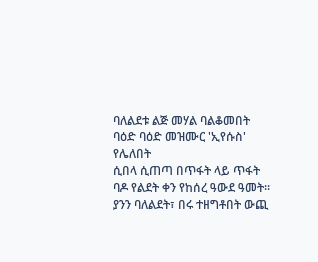ባለልደቱ ልጅ መሃል ባልቆመበት
ባዕድ ባዕድ መዝሙር 'ኢየሱስ' የሌለበት
ሲበላ ሲጠጣ በጥፋት ላይ ጥፋት
ባዶ የልደት ቀን የከሰረ ዓውደ ዓመት።
ያንን ባለልደት፣ በሩ ተዘግቶበት ውጪ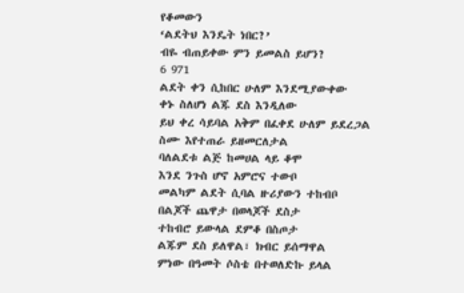የቆመውን
‘ልደትህ እንዴት ነበር?’
ብዬ ብጠይቀው ምን ይመልስ ይሆን?
6 971
ልደት ቀን ሲከበር ሁለም እንደሚያውቀው
ቀኑ ስለሆነ ልጁ ደስ እንዲለው
ይህ ቀረ ሳይባል አቅም በፈቀደ ሁለም ይደረጋል
ስሙ እየተጠራ ይዘመርለታል
ባለልደቱ ልጅ ከመሀል ላይ ቆሞ
እንደ ንጉስ ሆኖ አምሮና ተውቦ
መልካም ልደት ሲባል ዙሪያውን ተከብቦ
በልጆች ጨዋታ በወላጆች ደስታ
ተከብሮ ይውላል ደምቆ በስጦታ
ልጁም ደስ ይለዋል፣ ክብር ይሰማዋል
ምነው በዓመት ሶስቴ በተወለድኩ ይላል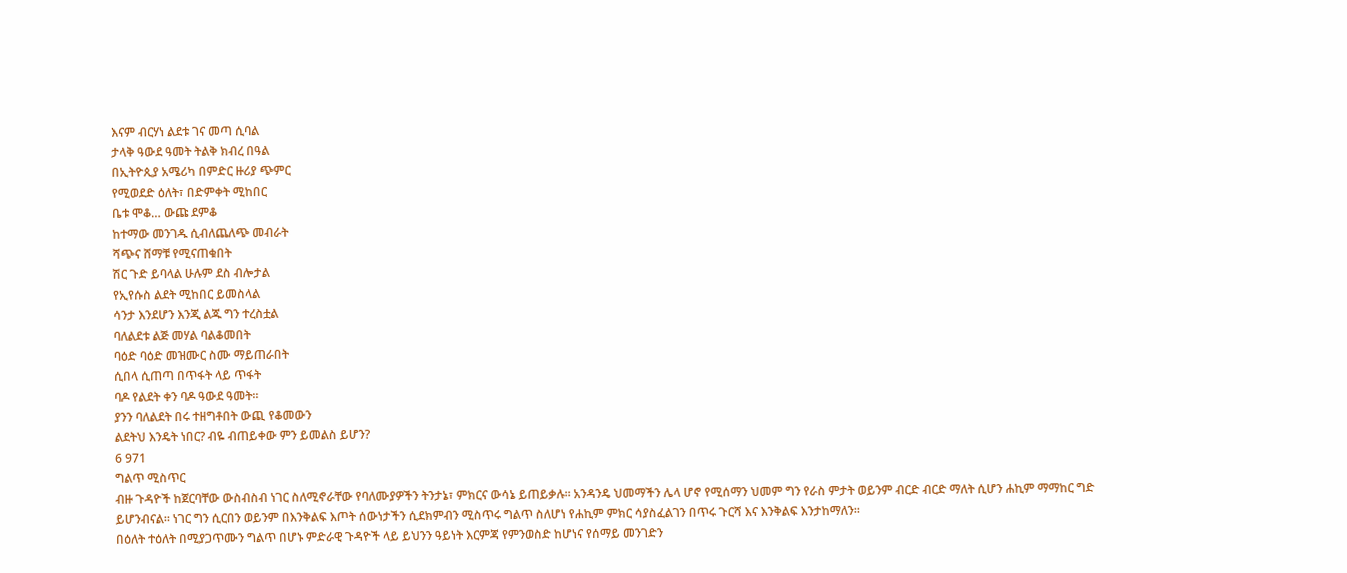እናም ብርሃነ ልደቱ ገና መጣ ሲባል
ታላቅ ዓውደ ዓመት ትልቅ ክብረ በዓል
በኢትዮጲያ አሜሪካ በምድር ዙሪያ ጭምር
የሚወደድ ዕለት፣ በድምቀት ሚከበር
ቤቱ ሞቆ… ውጩ ደምቆ
ከተማው መንገዱ ሲብለጨለጭ መብራት
ሻጭና ሸማቹ የሚናጠቁበት
ሽር ጉድ ይባላል ሁሉም ደስ ብሎታል
የኢየሱስ ልደት ሚከበር ይመስላል
ሳንታ እንደሆን እንጂ ልጁ ግን ተረስቷል
ባለልደቱ ልጅ መሃል ባልቆመበት
ባዕድ ባዕድ መዝሙር ስሙ ማይጠራበት
ሲበላ ሲጠጣ በጥፋት ላይ ጥፋት
ባዶ የልደት ቀን ባዶ ዓውደ ዓመት።
ያንን ባለልደት በሩ ተዘግቶበት ውጪ የቆመውን
ልደትህ እንዴት ነበር? ብዬ ብጠይቀው ምን ይመልስ ይሆን?
6 971
ግልጥ ሚስጥር
ብዙ ጉዳዮች ከጀርባቸው ውስብስብ ነገር ስለሚኖራቸው የባለሙያዎችን ትንታኔ፣ ምክርና ውሳኔ ይጠይቃሉ። አንዳንዴ ህመማችን ሌላ ሆኖ የሚሰማን ህመም ግን የራስ ምታት ወይንም ብርድ ብርድ ማለት ሲሆን ሐኪም ማማከር ግድ ይሆንብናል። ነገር ግን ሲርበን ወይንም በእንቅልፍ እጦት ሰውነታችን ሲደክምብን ሚስጥሩ ግልጥ ስለሆነ የሐኪም ምክር ሳያስፈልገን በጥሩ ጉርሻ እና እንቅልፍ እንታከማለን።
በዕለት ተዕለት በሚያጋጥሙን ግልጥ በሆኑ ምድራዊ ጉዳዮች ላይ ይህንን ዓይነት እርምጃ የምንወስድ ከሆነና የሰማይ መንገድን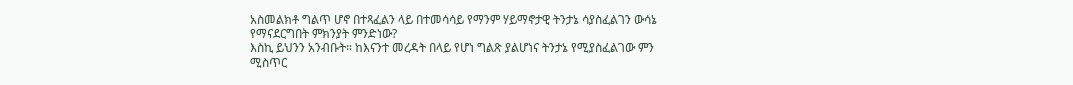አስመልክቶ ግልጥ ሆኖ በተጻፈልን ላይ በተመሳሳይ የማንም ሃይማኖታዊ ትንታኔ ሳያስፈልገን ውሳኔ የማናደርግበት ምክንያት ምንድነው?
እስኪ ይህንን አንብቡት። ከእናንተ መረዳት በላይ የሆነ ግልጽ ያልሆነና ትንታኔ የሚያስፈልገው ምን ሚስጥር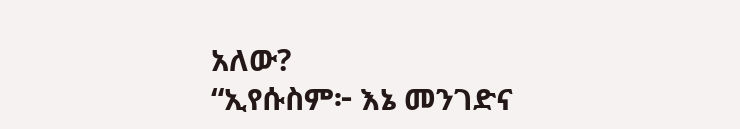አለው?
“ኢየሱስም፦ እኔ መንገድና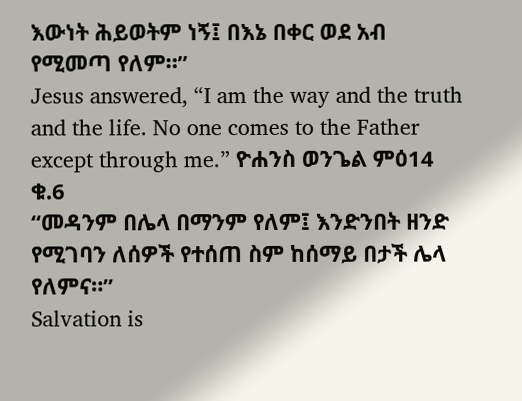እውነት ሕይወትም ነኝ፤ በእኔ በቀር ወደ አብ የሚመጣ የለም።”
Jesus answered, “I am the way and the truth and the life. No one comes to the Father except through me.” ዮሐንስ ወንጌል ምዕ14 ቁ.6
“መዳንም በሌላ በማንም የለም፤ እንድንበት ዘንድ የሚገባን ለሰዎች የተሰጠ ስም ከሰማይ በታች ሌላ የለምና።”
Salvation is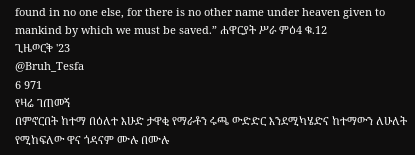found in no one else, for there is no other name under heaven given to mankind by which we must be saved.” ሐዋርያት ሥራ ምዕ4 ቁ.12
ጊዜወርቅ '23
@Bruh_Tesfa
6 971
የዛሬ ገጠመኝ
በምኖርበት ከተማ በዕለተ እሁድ ታዋቂ የማራቶን ሩጫ ውድድር እንደሚካሄድና ከተማውን ለሁለት የሚከፍለው ዋና ጎዳናም ሙሉ በሙሉ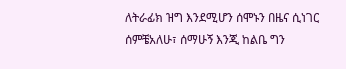ለትራፊክ ዝግ እንደሚሆን ሰሞኑን በዜና ሲነገር ሰምቼአለሁ፣ ሰማሁኝ እንጂ ከልቤ ግን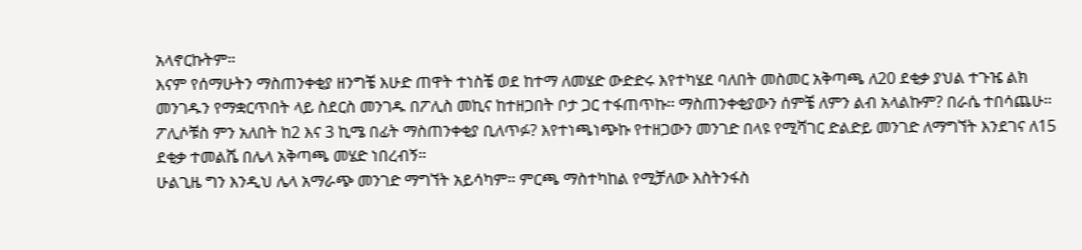አላኖርኩትም።
እናም የሰማሁትን ማስጠንቀቂያ ዘንግቼ እሁድ ጠዋት ተነስቼ ወደ ከተማ ለመሄድ ውድድሩ እየተካሄደ ባለበት መስመር አቅጣጫ ለ20 ደቂቃ ያህል ተጉዤ ልክ መንገዱን የማቋርጥበት ላይ ስደርስ መንገዱ በፖሊስ መኪና ከተዘጋበት ቦታ ጋር ተፋጠጥኩ። ማስጠንቀቂያውን ሰምቼ ለምን ልብ አላልኩም? በራሴ ተበሳጨሁ። ፖሊሶቹስ ምን አለበት ከ2 እና 3 ኪሜ በፊት ማስጠንቀቂያ ቢለጥፉ? እየተነጫነጭኩ የተዘጋውን መንገድ በላዩ የሚሻገር ድልድይ መንገድ ለማግኘት እንደገና ለ15 ደቂቃ ተመልሼ በሌላ አቅጣጫ መሄድ ነበረብኝ።
ሁልጊዜ ግን እንዲህ ሌላ አማራጭ መንገድ ማግኘት አይሳካም። ምርጫ ማስተካከል የሚቻለው እስትንፋስ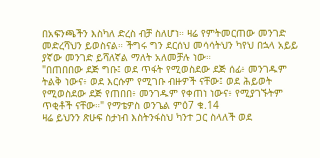በአፍንጫችን እስካለ ድረስ ብቻ ስለሆነ። ዛሬ የምትመርጠው መንገድ መድረሻህን ይወስናል። ችግሩ ግን ደርሰህ መሳሳትህን ካየህ በኋላ አይይ ያኛው መንገድ ይሻለኛል ማለት አለመቻሉ ነው።
"በጠበበው ደጅ ግቡ፤ ወደ ጥፋት የሚወስደው ደጅ ሰፊ፥ መንገዱም ትልቅ ነውና፥ ወደ እርሱም የሚገቡ ብዙዎች ናቸው፤ ወደ ሕይወት የሚወስደው ደጅ የጠበበ፥ መንገዱም የቀጠነ ነውና፥ የሚያገኙትም ጥቂቶች ናቸው።" የማቴዎስ ወንጌል ምዕ7 ቁ.14
ዛሬ ይህንን ጽሁፍ ስታነብ እስትንፋስህ ካንተ ጋር ስላለች ወደ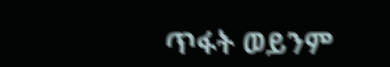ጥፋት ወይንም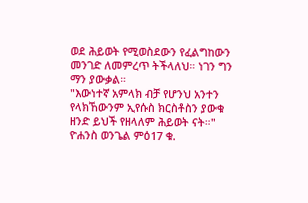ወደ ሕይወት የሚወስደውን የፈልግከውን መንገድ ለመምረጥ ትችላለህ። ነገን ግን ማን ያውቃል።
"እውነተኛ አምላክ ብቻ የሆንህ አንተን የላክኸውንም ኢየሱስ ክርስቶስን ያውቁ ዘንድ ይህች የዘላለም ሕይወት ናት።" ዮሐንስ ወንጌል ምዕ17 ቁ.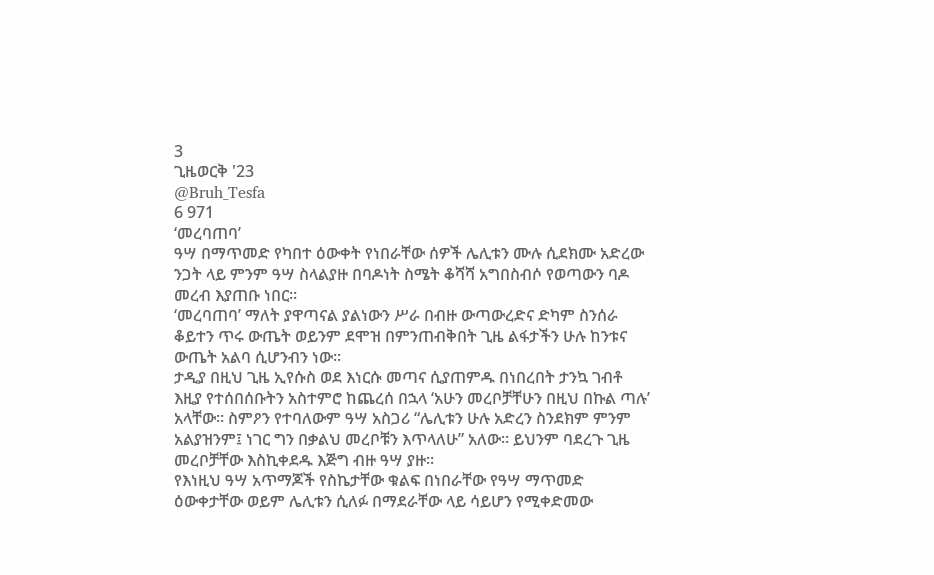3
ጊዜወርቅ '23
@Bruh_Tesfa
6 971
‘መረባጠባ’
ዓሣ በማጥመድ የካበተ ዕውቀት የነበራቸው ሰዎች ሌሊቱን ሙሉ ሲደክሙ አድረው ንጋት ላይ ምንም ዓሣ ስላልያዙ በባዶነት ስሜት ቆሻሻ አግበስብሶ የወጣውን ባዶ መረብ እያጠቡ ነበር።
‘መረባጠባ’ ማለት ያዋጣናል ያልነውን ሥራ በብዙ ውጣውረድና ድካም ስንሰራ ቆይተን ጥሩ ውጤት ወይንም ደሞዝ በምንጠብቅበት ጊዜ ልፋታችን ሁሉ ከንቱና ውጤት አልባ ሲሆንብን ነው።
ታዲያ በዚህ ጊዜ ኢየሱስ ወደ እነርሱ መጣና ሲያጠምዱ በነበረበት ታንኳ ገብቶ እዚያ የተሰበሰቡትን አስተምሮ ከጨረሰ በኋላ ‘አሁን መረቦቻቸሁን በዚህ በኩል ጣሉ’ አላቸው። ስምዖን የተባለውም ዓሣ አስጋሪ “ሌሊቱን ሁሉ አድረን ስንደክም ምንም አልያዝንም፤ ነገር ግን በቃልህ መረቦቹን እጥላለሁ” አለው። ይህንም ባደረጉ ጊዜ መረቦቻቸው እስኪቀደዱ እጅግ ብዙ ዓሣ ያዙ።
የእነዚህ ዓሣ አጥማጆች የስኬታቸው ቁልፍ በነበራቸው የዓሣ ማጥመድ ዕውቀታቸው ወይም ሌሊቱን ሲለፉ በማደራቸው ላይ ሳይሆን የሚቀድመው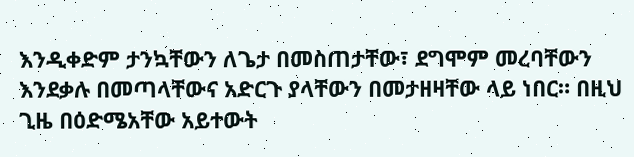እንዲቀድም ታንኳቸውን ለጌታ በመስጠታቸው፣ ደግሞም መረባቸውን እንደቃሉ በመጣላቸውና አድርጉ ያላቸውን በመታዘዛቸው ላይ ነበር። በዚህ ጊዜ በዕድሜአቸው አይተውት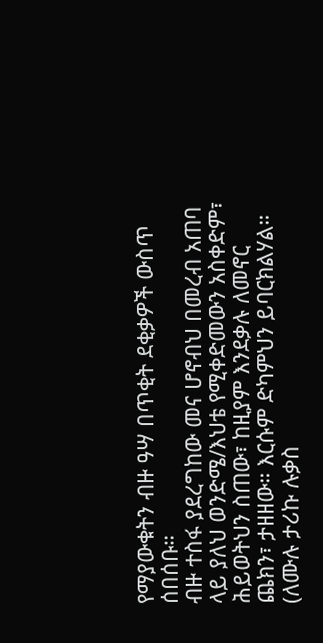የማያውቁትን ብዙ ዓሣ በጥቂት ደቂቃዎች ውስጥ ሰበሰቡ።
ብዙ ተስፋ ያደረግከው መና ሆኖብህ በመረብ አጠባ ላይ ያለህ ወንድሜ/እህቴ የሚቀድመውን አስቀድም፣ ሕይወትህን ስጠው፣ ከዚያም እንደቃሉ ለመኖር ጨክን፣ ታዘዘው። እርሱም ድካምህን ይባርክልሃል።
(ለሙሉ ታሪኩ ሉቃስ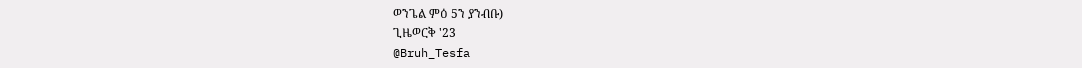ወንጌል ምዕ 5ን ያንብቡ)
ጊዜወርቅ '23
@Bruh_Tesfa